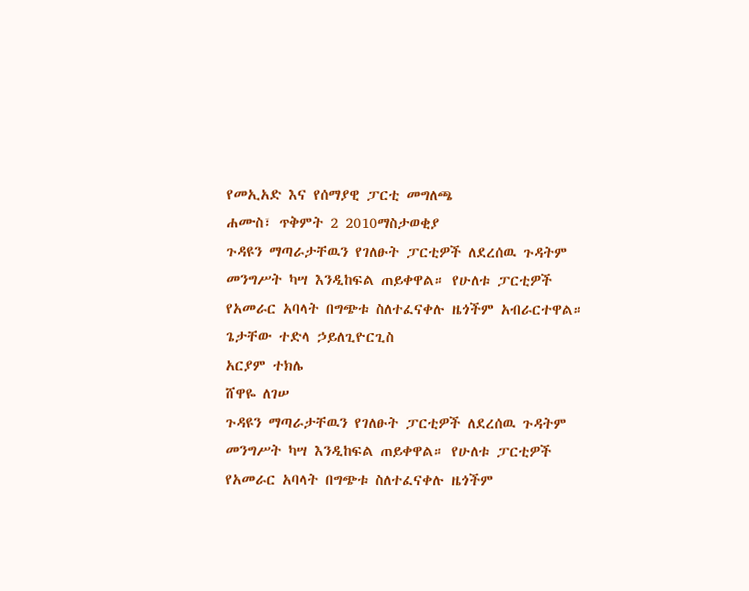የመኢአድ እና የሰማያዊ ፓርቲ መግለጫ
ሐሙስ፣ ጥቅምት 2 2010ማስታወቂያ
ጉዳዩን ማጣራታቸዉን የገለፁት ፓርቲዎች ለደረሰዉ ጉዳትም መንግሥት ካሣ እንዲከፍል ጠይቀዋል። የሁለቱ ፓርቲዎች የአመራር አባላት በግጭቱ ስለተፈናቀሉ ዜጎችም አብራርተዋል።
ጌታቸው ተድላ ኃይለጊዮርጊስ
አርያም ተክሌ
ሸዋዬ ለገሠ
ጉዳዩን ማጣራታቸዉን የገለፁት ፓርቲዎች ለደረሰዉ ጉዳትም መንግሥት ካሣ እንዲከፍል ጠይቀዋል። የሁለቱ ፓርቲዎች የአመራር አባላት በግጭቱ ስለተፈናቀሉ ዜጎችም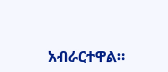አብራርተዋል።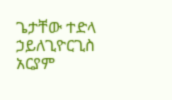ጌታቸው ተድላ ኃይለጊዮርጊስ
አርያም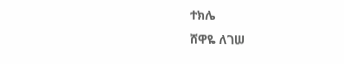ተክሌ
ሸዋዬ ለገሠ